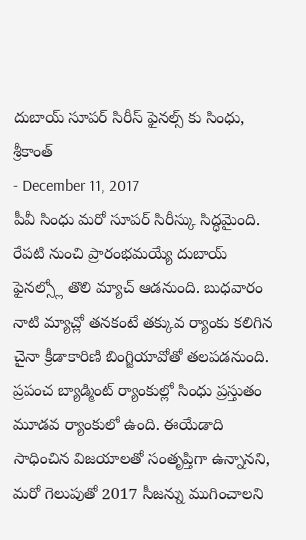దుబాయ్ సూపర్ సిరీస్ ఫైనల్స్ కు సింధు, శ్రీకాంత్
- December 11, 2017
పీవీ సింధు మరో సూపర్ సిరీస్కు సిద్ధమైంది. రేపటి నుంచి ప్రారంభమయ్యే దుబాయ్ ఫైనల్స్లో తొలి మ్యాచ్ ఆడనుంది. బుధవారం నాటి మ్యాచ్లో తనకంటే తక్కువ ర్యాంకు కలిగిన చైనా క్రీడాకారిణి బింగ్జియావోతో తలపడనుంది. ప్రపంచ బ్యాడ్మింట్ ర్యాంకుల్లో సింధు ప్రస్తుతం మూడవ ర్యాంకులో ఉంది. ఈయేడాది సాధించిన విజయాలతో సంతృప్తిగా ఉన్నానని, మరో గెలుపుతో 2017 సీజన్ను ముగించాలని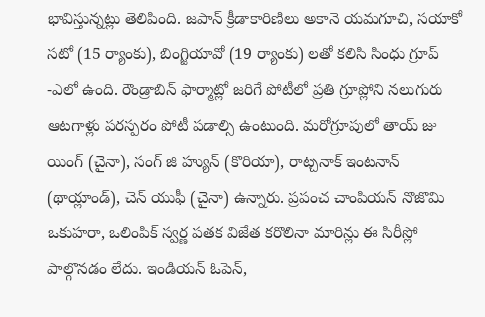భావిస్తున్నట్లు తెలిపింది. జపాన్ క్రీడాకారిణిలు అకానె యమగూచి, సయాకో సటో (15 ర్యాంకు), బింగ్జియావో (19 ర్యాంకు) లతో కలిసి సింధు గ్రూప్ -ఎలో ఉంది. రౌండ్రాబిన్ ఫార్మాట్లో జరిగే పోటీలో ప్రతి గ్రూప్లోని నలుగురు ఆటగాళ్లు పరస్పరం పోటీ పడాల్సి ఉంటుంది. మరోగ్రూపులో తాయ్ జు యింగ్ (చైనా), సంగ్ జి హ్యున్ (కొరియా), రాట్చనాక్ ఇంటనాన్ (థాయ్లాండ్), చెన్ యుఫీ (చైనా) ఉన్నారు. ప్రపంచ చాంపియన్ నొజొమి ఒకుహరా, ఒలింపిక్ స్వర్ణ పతక విజేత కరొలినా మారిన్లు ఈ సిరీస్లో పాల్గొనడం లేదు. ఇండియన్ ఓపెన్,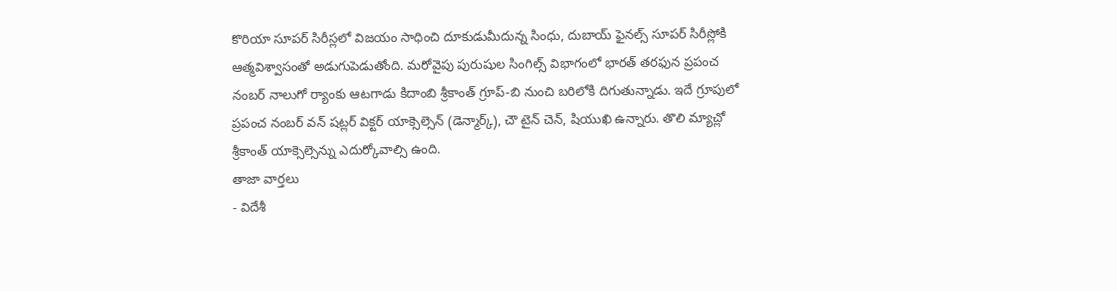కొరియా సూపర్ సిరీస్లలో విజయం సాధించి దూకుడుమీదున్న సింధు, దుబాయ్ ఫైనల్స్ సూపర్ సిరీస్లోకి ఆత్మవిశ్వాసంతో అడుగుపెడుతోంది. మరోవైపు పురుషుల సింగిల్స్ విభాగంలో భారత్ తరఫున ప్రపంచ నంబర్ నాలుగో ర్యాంకు ఆటగాడు కిదాంబి శ్రీకాంత్ గ్రూప్-బి నుంచి బరిలోకి దిగుతున్నాడు. ఇదే గ్రూపులో ప్రపంచ నంబర్ వన్ షట్లర్ విక్టర్ యాక్సెల్సెన్ (డెన్మార్క్), చౌ టైన్ చెన్, షియుఖి ఉన్నారు. తొలి మ్యాచ్లో శ్రీకాంత్ యాక్సెల్సెన్ను ఎదుర్కోవాల్సి ఉంది.
తాజా వార్తలు
- విదేశీ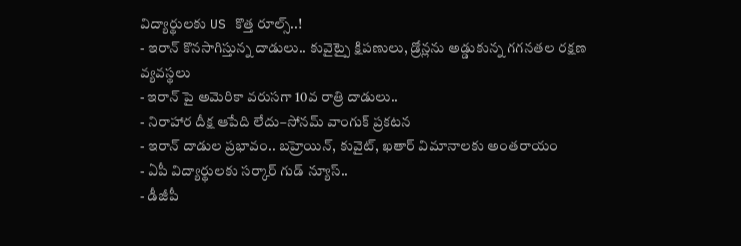విద్యార్థులకు US కొత్త రూల్స్..!
- ఇరాన్ కొనసాగిస్తున్న దాడులు.. కువైట్పై క్షిపణులు, డ్రోన్లను అడ్డుకున్న గగనతల రక్షణ వ్యవస్థలు
- ఇరాన్ పై అమెరికా వరుసగా 10వ రాత్రి దాడులు..
- నిరాహార దీక్ష ఆపేది లేదు–సోనమ్ వాంగుక్ ప్రకటన
- ఇరాన్ దాడుల ప్రభావం.. బహ్రెయిన్, కువైట్, ఖతార్ విమానాలకు అంతరాయం
- ఏపీ విద్యార్థులకు సర్కార్ గుడ్ న్యూస్..
- డీజీపీ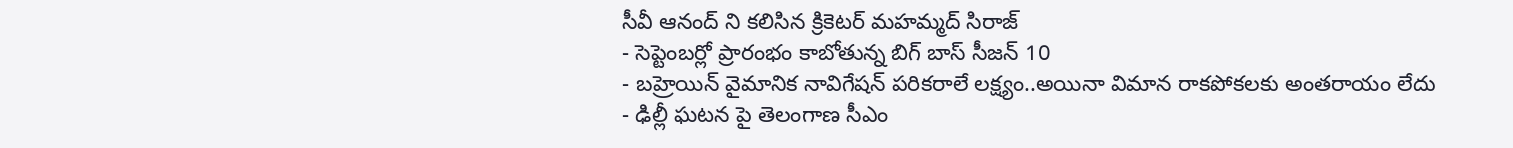సీవీ ఆనంద్ ని కలిసిన క్రికెటర్ మహమ్మద్ సిరాజ్
- సెప్టెంబర్లో ప్రారంభం కాబోతున్న బిగ్ బాస్ సీజన్ 10
- బహ్రెయిన్ వైమానిక నావిగేషన్ పరికరాలే లక్ష్యం..అయినా విమాన రాకపోకలకు అంతరాయం లేదు
- ఢిల్లీ ఘటన పై తెలంగాణ సీఎం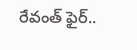రేవంత్ ఫైర్..